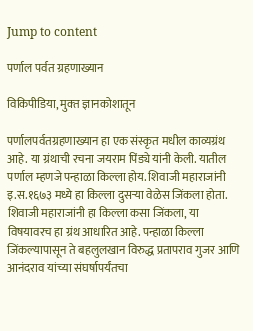Jump to content

पर्णाल पर्वत ग्रहणाख्यान

विकिपीडिया, मुक्‍त ज्ञानकोशातून

पर्णालपर्वतग्रहणाख्यान हा एक संस्कृत मधील काव्यग्रंथ आहे. या ग्रंथाची रचना जयराम पिंड्ये यांनी केली. यातील पर्णाल म्हणजे पन्हाळा किल्ला होय. शिवाजी महाराजांनी इ.स.१६७३ मध्ये हा किल्ला दुसऱ्या वेळेस जिंकला होता. शिवाजी महाराजांनी हा किल्ला कसा जिंकला, या विषयावरच हा ग्रंथ आधारित आहे. पन्हाळा किल्ला जिंकल्यापासून ते बहलुलखान विरुद्ध प्रतापराव गुजर आणि आनंदराव यांच्या संघर्षापर्यंतचा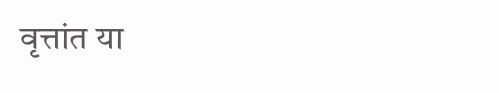वृत्तांत या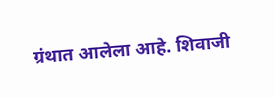ग्रंथात आलेला आहे. शिवाजी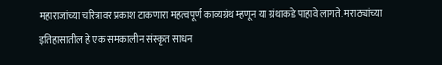महाराजांच्या चरित्रावर प्रकाश टाकणारा महत्वपूर्ण काव्यग्रंथ म्हणून या ग्रंथाकडे पाहावे लागते. मराठ्यांच्या इतिहासातील हे एक समकालीन संस्कृत साधन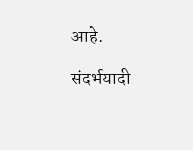आहे.

संदर्भयादी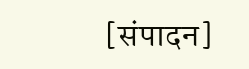[संपादन]